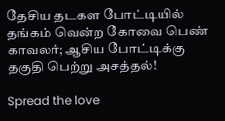தேசிய தடகள போட்டியில் தங்கம் வென்ற கோவை பெண் காவலர்; ஆசிய போட்டிக்கு தகுதி பெற்று அசத்தல்!

Spread the love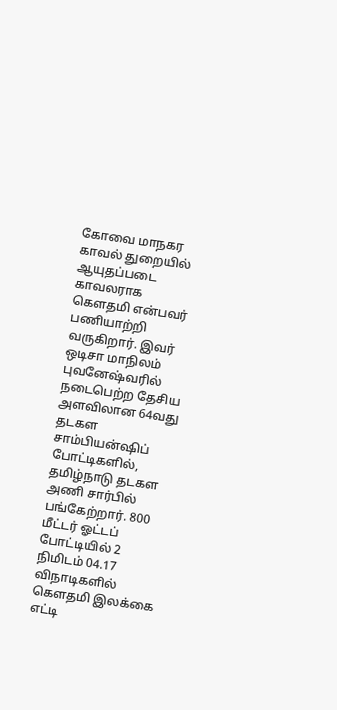கோவை மாநகர காவல் துறையில் ஆயுதப்படை காவலராக கெளதமி என்பவர் பணியாற்றி வருகிறார். இவர் ஒடிசா மாநிலம் புவனேஷ்வரில் நடைபெற்ற தேசிய அளவிலான 64வது தடகள சாம்பியன்ஷிப் போட்டிகளில்,  தமிழ்நாடு தடகள அணி சார்பில் பங்கேற்றார். 800 மீட்டர் ஓட்டப் போட்டியில் 2 நிமிடம் 04.17 விநாடிகளில் கெளதமி இலக்கை எட்டி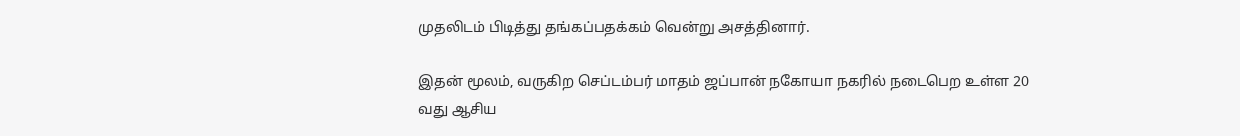முதலிடம் பிடித்து தங்கப்பதக்கம் வென்று அசத்தினார்.

இதன் மூலம், வருகிற செப்டம்பர் மாதம் ஜப்பான் நகோயா நகரில் நடைபெற உள்ள 20 வது ஆசிய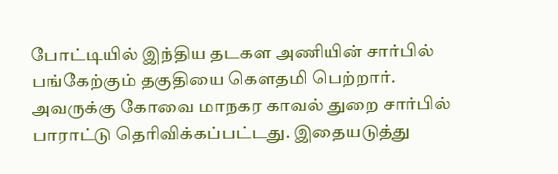போட்டியில் இந்திய தடகள அணியின் சார்பில் பங்கேற்கும் தகுதியை கெளதமி பெற்றார். அவருக்கு கோவை மாநகர காவல் துறை சார்பில் பாராட்டு தெரிவிக்கப்பட்டது. இதையடுத்து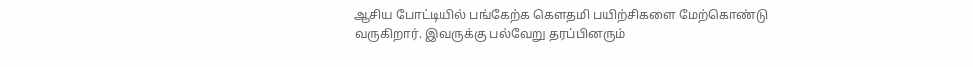ஆசிய போட்டியில் பங்கேற்க கெளதமி பயிற்சிகளை மேற்கொண்டு வருகிறார். இவருக்கு பல்வேறு தரப்பினரும்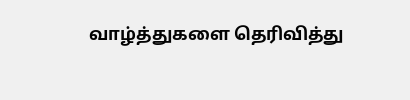வாழ்த்துகளை தெரிவித்து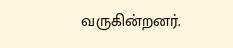வருகின்றனர்.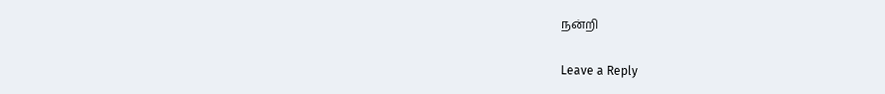நன்றி

Leave a Reply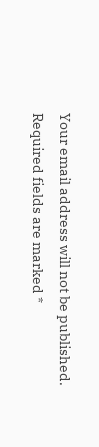Your email address will not be published. Required fields are marked *